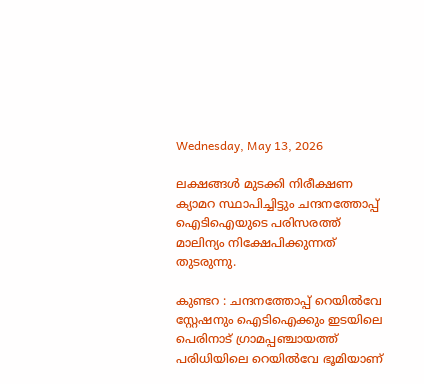Wednesday, May 13, 2026

ലക്ഷങ്ങൾ മുടക്കി നിരീക്ഷണ ക്യാമറ സ്ഥാപിച്ചിട്ടും ചന്ദനത്തോപ്പ് ഐടിഐയുടെ പരിസരത്ത് മാലിന്യം നിക്ഷേപിക്കുന്നത് തുടരുന്നു.

കുണ്ടറ : ചന്ദനത്തോപ്പ് റെയിൽവേ സ്റ്റേഷനും ഐടിഐക്കും ഇടയിലെ പെരിനാട് ഗ്രാമപ്പഞ്ചായത്ത് പരിധിയിലെ റെയിൽവേ ഭൂമിയാണ്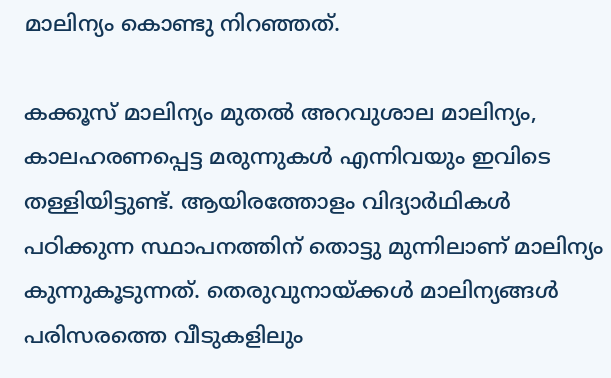മാലിന്യം കൊണ്ടു നിറഞ്ഞത്.

കക്കൂസ് മാലിന്യം മുതൽ അറവുശാല മാലിന്യം, കാലഹരണപ്പെട്ട മരുന്നുകൾ എന്നിവയും ഇവിടെ തള്ളിയിട്ടുണ്ട്. ആയിരത്തോളം വിദ്യാർഥികൾ പഠിക്കുന്ന സ്ഥാപനത്തിന് തൊട്ടു മുന്നിലാണ് മാലിന്യം കുന്നുകൂടുന്നത്. തെരുവുനായ്ക്കൾ മാലിന്യങ്ങൾ പരിസരത്തെ വീടുകളിലും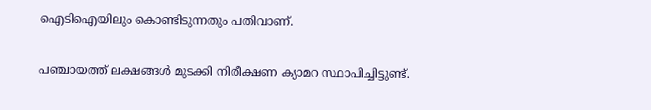ഐടിഐയിലും കൊണ്ടിടുന്നതും പതിവാണ്.

പഞ്ചായത്ത് ലക്ഷങ്ങൾ മുടക്കി നിരീക്ഷണ ക്യാമറ സ്ഥാപിച്ചിട്ടുണ്ട്.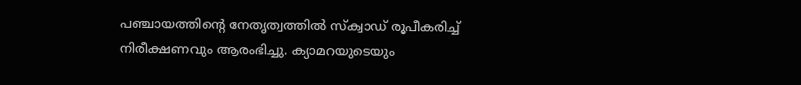പഞ്ചായത്തിന്റെ നേതൃത്വത്തിൽ സ്ക്വാഡ് രൂപീകരിച്ച് നിരീക്ഷണവും ആരംഭിച്ചു. ക്യാമറയുടെയും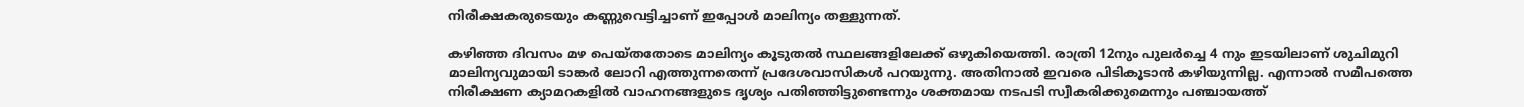നിരീക്ഷകരുടെയും കണ്ണുവെട്ടിച്ചാണ് ഇപ്പോൾ മാലിന്യം തള്ളുന്നത്.

കഴിഞ്ഞ ദിവസം മഴ പെയ്തതോടെ മാലിന്യം കൂടുതൽ സ്ഥലങ്ങളിലേക്ക് ഒഴുകിയെത്തി. രാത്രി 12നും‍ പുലർച്ചെ 4 നും ഇടയിലാണ് ശുചിമുറി മാലിന്യവുമായി ടാങ്കർ ലോറി എത്തുന്നതെന്ന് പ്രദേശവാസികൾ പറയുന്നു. അതിനാൽ ഇവരെ പിടികൂടാൻ കഴിയുന്നില്ല. എന്നാൽ സമീപത്തെ നിരീക്ഷണ ക്യാമറകളിൽ വാഹനങ്ങളുടെ ദൃശ്യം പതിഞ്ഞിട്ടുണ്ടെന്നും ശക്തമായ നടപടി സ്വീകരിക്കുമെന്നും പഞ്ചായത്ത്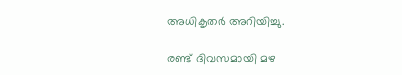അധികൃതർ അറിയിച്ചു.

രണ്ട് ദിവസമായി മഴ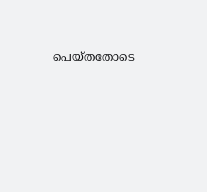പെയ്തതോടെ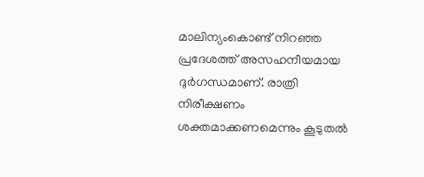മാലിന്യംകൊണ്ട് നിറഞ്ഞ പ്രദേശത്ത് അസഹനീയമായ ദുർഗന്ധമാണ്. രാത്രി നിരീക്ഷണം ശക്തമാക്കണമെന്നും കൂടുതൽ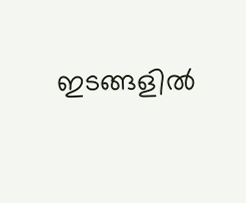ഇടങ്ങളിൽ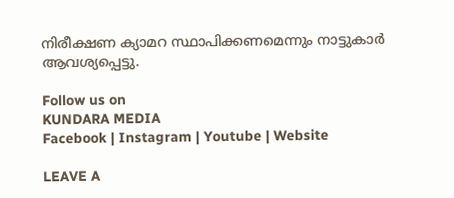നിരീക്ഷണ ക്യാമറ സ്ഥാപിക്കണമെന്നും നാട്ടുകാർ ആവശ്യപ്പെട്ടു.

Follow us on
KUNDARA MEDIA
Facebook | Instagram | Youtube | Website

LEAVE A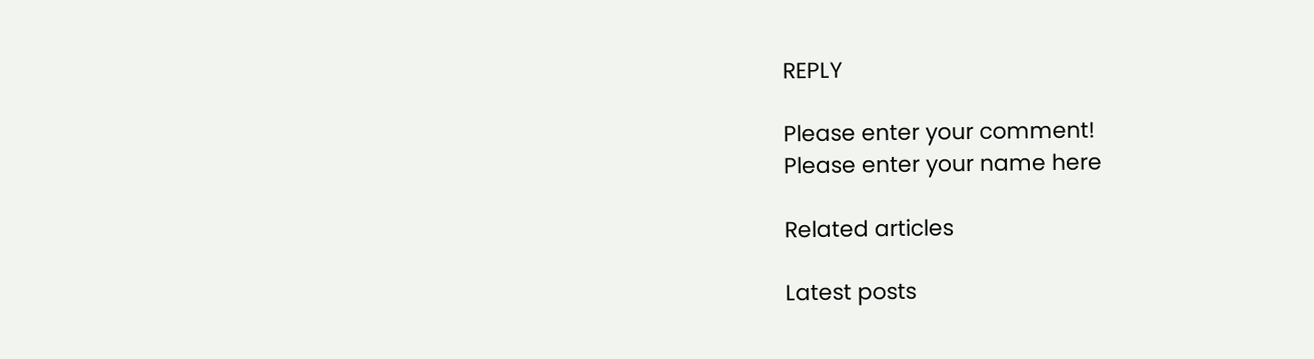REPLY

Please enter your comment!
Please enter your name here

Related articles

Latest posts